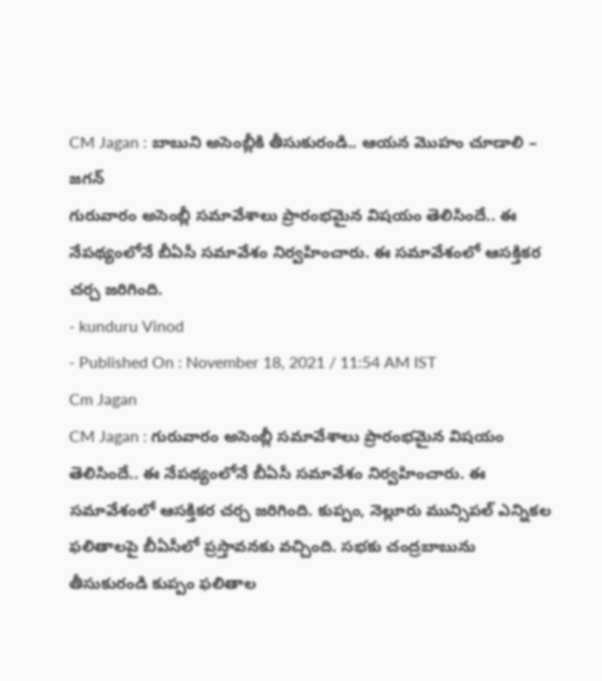CM Jagan : బాబుని అసెంబ్లీకి తీసుకురండి.. ఆయన మొహం చూడాలి – జగన్
గురువారం అసెంబ్లీ సమావేశాలు ప్రారంభమైన విషయం తెలిసిందే.. ఈ నేపథ్యంలోనే బీఏసీ సమావేశం నిర్వహించారు. ఈ సమావేశంలో ఆసక్తికర చర్చ జరిగింది.
- kunduru Vinod
- Published On : November 18, 2021 / 11:54 AM IST
Cm Jagan
CM Jagan : గురువారం అసెంబ్లీ సమావేశాలు ప్రారంభమైన విషయం తెలిసిందే.. ఈ నేపథ్యంలోనే బీఏసీ సమావేశం నిర్వహించారు. ఈ సమావేశంలో ఆసక్తికర చర్చ జరిగింది. కుప్పం, నెల్లూరు మున్సిపల్ ఎన్నికల ఫలితాలపై బీఏసీలో ప్రస్తావనకు వచ్చింది. సభకు చంద్రబాబును తీసుకురండి కుప్పం ఫలితాల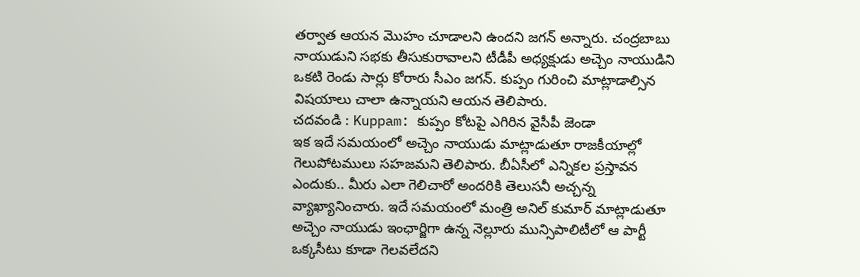తర్వాత ఆయన మొహం చూడాలని ఉందని జగన్ అన్నారు. చంద్రబాబు నాయుడుని సభకు తీసుకురావాలని టీడీపీ అధ్యక్షుడు అచ్చెం నాయుడిని ఒకటి రెండు సార్లు కోరారు సీఎం జగన్. కుప్పం గురించి మాట్లాడాల్సిన విషయాలు చాలా ఉన్నాయని ఆయన తెలిపారు.
చదవండి : Kuppam: కుప్పం కోటపై ఎగిరిన వైసీపీ జెండా
ఇక ఇదే సమయంలో అచ్చెం నాయుడు మాట్లాడుతూ రాజకీయాల్లో గెలుపోటములు సహజమని తెలిపారు. బీఏసీలో ఎన్నికల ప్రస్తావన ఎందుకు.. మీరు ఎలా గెలిచారో అందరికి తెలుసనీ అచ్చన్న వ్యాఖ్యానించారు. ఇదే సమయంలో మంత్రి అనిల్ కుమార్ మాట్లాడుతూ అచ్చెం నాయుడు ఇంఛార్జిగా ఉన్న నెల్లూరు మున్సిపాలిటీలో ఆ పార్టీ ఒక్కసీటు కూడా గెలవలేదని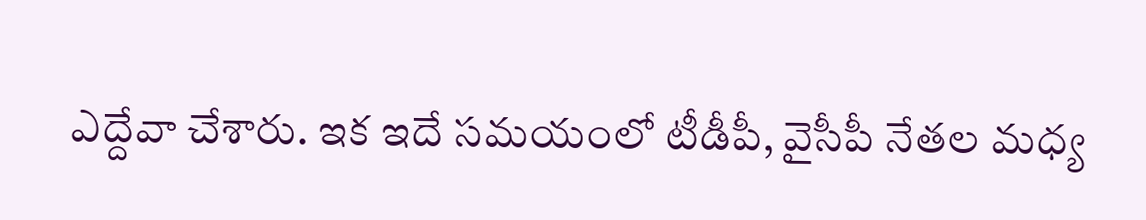ఎద్దేవా చేశారు. ఇక ఇదే సమయంలో టీడీపీ, వైసీపీ నేతల మధ్య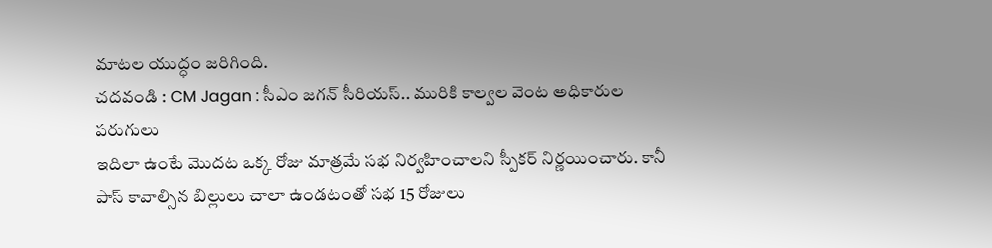మాటల యుద్ధం జరిగింది.
చదవండి : CM Jagan : సీఎం జగన్ సీరియస్.. మురికి కాల్వల వెంట అధికారుల పరుగులు
ఇదిలా ఉంటే మొదట ఒక్క రోజు మాత్రమే సభ నిర్వహించాలని స్పీకర్ నిర్ణయించారు. కానీ పాస్ కావాల్సిన బిల్లులు చాలా ఉండటంతో సభ 15 రోజులు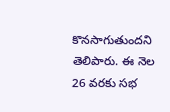కొనసాగుతుందని తెలిపారు. ఈ నెల 26 వరకు సభ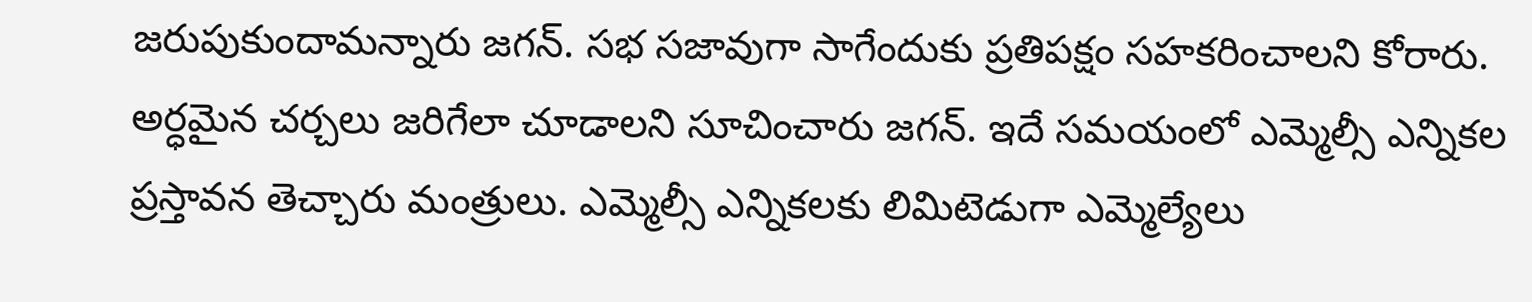జరుపుకుందామన్నారు జగన్. సభ సజావుగా సాగేందుకు ప్రతిపక్షం సహకరించాలని కోరారు. అర్ధమైన చర్చలు జరిగేలా చూడాలని సూచించారు జగన్. ఇదే సమయంలో ఎమ్మెల్సీ ఎన్నికల ప్రస్తావన తెచ్చారు మంత్రులు. ఎమ్మెల్సీ ఎన్నికలకు లిమిటెడుగా ఎమ్మెల్యేలు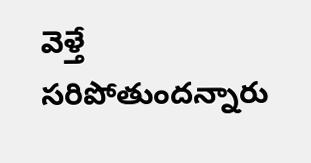వెళ్తే సరిపోతుందన్నారు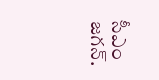సీఎం జగన్.